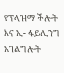የፕላዝማ ችሎት እና ኢ- ፋይሊንግ አገልግሎት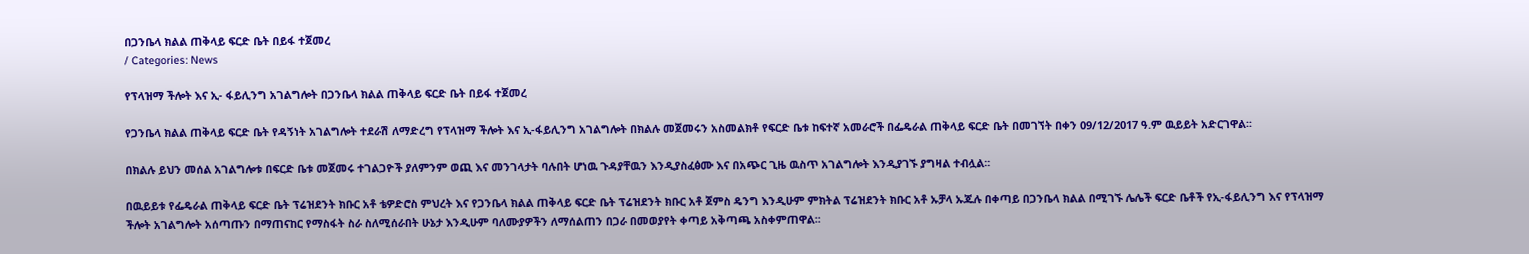በጋንቤላ ክልል ጠቅላይ ፍርድ ቤት በይፋ ተጀመረ
/ Categories: News

የፕላዝማ ችሎት እና ኢ- ፋይሊንግ አገልግሎት በጋንቤላ ክልል ጠቅላይ ፍርድ ቤት በይፋ ተጀመረ

የጋንቤላ ክልል ጠቅላይ ፍርድ ቤት የዳኝነት አገልግሎት ተደራሽ ለማድረግ የፕላዝማ ችሎት እና ኢ-ፋይሊንግ አገልግሎት በክልሉ መጀመሩን አስመልክቶ የፍርድ ቤቱ ከፍተኛ አመራሮች በፌዴራል ጠቅላይ ፍርድ ቤት በመገኘት በቀን 09/12/2017 ዓ.ም ዉይይት አድርገዋል፡፡

በክልሉ ይህን መሰል አገልግሎቱ በፍርድ ቤቱ መጀመሩ ተገልጋዮች ያለምንም ወጪ እና መንገላታት ባሉበት ሆነዉ ጉዳያቸዉን እንዲያስፈፅሙ እና በአጭር ጊዜ ዉስጥ አገልግሎት እንዲያገኙ ያግዛል ተብሏል፡፡

በዉይይቱ የፌዴራል ጠቅላይ ፍርድ ቤት ፕሬዝደንት ክቡር አቶ ቴዎድሮስ ምህረት እና የጋንቤላ ክልል ጠቅላይ ፍርድ ቤት ፕሬዝደንት ክቡር አቶ ጀምስ ዴንግ እንዲሁም ምክትል ፕሬዝደንት ክቡር አቶ ኡቻላ ኡጁሉ በቀጣይ በጋንቤላ ክልል በሚገኙ ሌሌች ፍርድ ቤቶች የኢ-ፋይሊንግ እና የፕላዝማ ችሎት አገልግሎት አሰጣጡን በማጠናከር የማስፋት ስራ ስለሚሰራበት ሁኔታ እንዲሁም ባለሙያዎችን ለማሰልጠን በጋራ በመወያየት ቀጣይ አቅጣጫ አስቀምጠዋል፡፡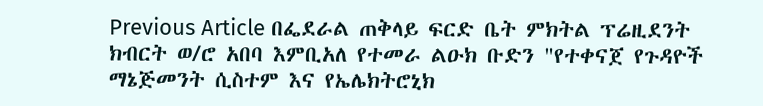Previous Article በፌደራል ጠቅላይ ፍርድ ቤት ምክትል ፕሬዚደንት ክብርት ወ/ሮ አበባ እምቢአለ የተመራ ልዑክ ቡድን "የተቀናጀ የጉዳዮች ማኔጅመንት ሲስተም እና የኤሌክትሮኒክ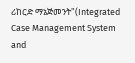ሪከርድ ማኔጅመንት"(Integrated Case Management System and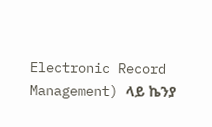Electronic Record Management) ላይ ኬንያ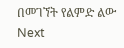በመገኘት የልምድ ልው
Next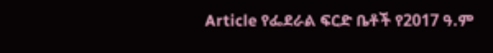Article የፌደራል ፍርድ ቤቶች የ2017 ዓ.ም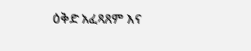ዕቅድ አፈጻጸም እና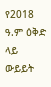የ2018 ዓ.ም ዕቅድ ላይ ውይይት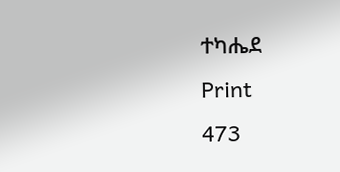ተካሔደ
Print
473